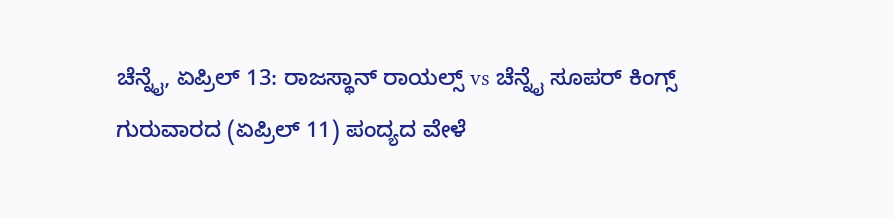ಚೆನ್ನೈ, ಏಪ್ರಿಲ್ 13: ರಾಜಸ್ಥಾನ್ ರಾಯಲ್ಸ್ vs ಚೆನ್ನೈ ಸೂಪರ್ ಕಿಂಗ್ಸ್ ಗುರುವಾರದ (ಏಪ್ರಿಲ್ 11) ಪಂದ್ಯದ ವೇಳೆ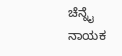ಚೆನ್ನೈ ನಾಯಕ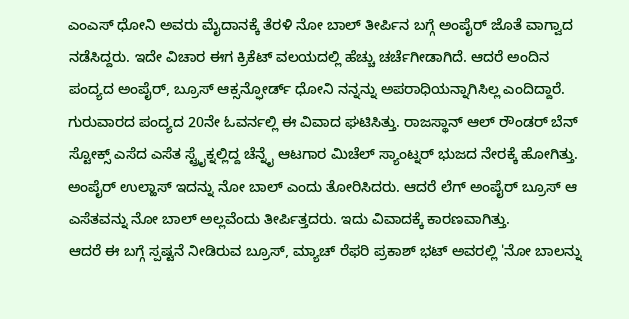ಎಂಎಸ್ ಧೋನಿ ಅವರು ಮೈದಾನಕ್ಕೆ ತೆರಳಿ ನೋ ಬಾಲ್ ತೀರ್ಪಿನ ಬಗ್ಗೆ ಅಂಪೈರ್ ಜೊತೆ ವಾಗ್ವಾದ ನಡೆಸಿದ್ದರು. ಇದೇ ವಿಚಾರ ಈಗ ಕ್ರಿಕೆಟ್ ವಲಯದಲ್ಲಿ ಹೆಚ್ಚು ಚರ್ಚೆಗೀಡಾಗಿದೆ. ಆದರೆ ಅಂದಿನ ಪಂದ್ಯದ ಅಂಪೈರ್, ಬ್ರೂಸ್ ಆಕ್ಸನ್ಫೋರ್ಡ್ ಧೋನಿ ನನ್ನನ್ನು ಅಪರಾಧಿಯನ್ನಾಗಿಸಿಲ್ಲ ಎಂದಿದ್ದಾರೆ.
ಗುರುವಾರದ ಪಂದ್ಯದ 20ನೇ ಓವರ್ನಲ್ಲಿ ಈ ವಿವಾದ ಘಟಿಸಿತ್ತು. ರಾಜಸ್ಥಾನ್ ಆಲ್ ರೌಂಡರ್ ಬೆನ್ ಸ್ಟೋಕ್ಸ್ ಎಸೆದ ಎಸೆತ ಸ್ಟ್ರೈಕ್ನಲ್ಲಿದ್ದ ಚೆನ್ನೈ ಆಟಗಾರ ಮಿಚೆಲ್ ಸ್ಯಾಂಟ್ನರ್ ಭುಜದ ನೇರಕ್ಕೆ ಹೋಗಿತ್ತು. ಅಂಪೈರ್ ಉಲ್ಹಾಸ್ ಇದನ್ನು ನೋ ಬಾಲ್ ಎಂದು ತೋರಿಸಿದರು. ಆದರೆ ಲೆಗ್ ಅಂಪೈರ್ ಬ್ರೂಸ್ ಆ ಎಸೆತವನ್ನು ನೋ ಬಾಲ್ ಅಲ್ಲವೆಂದು ತೀರ್ಪಿತ್ತದರು. ಇದು ವಿವಾದಕ್ಕೆ ಕಾರಣವಾಗಿತ್ತು.
ಆದರೆ ಈ ಬಗ್ಗೆ ಸ್ಪಷ್ಟನೆ ನೀಡಿರುವ ಬ್ರೂಸ್, ಮ್ಯಾಚ್ ರೆಫರಿ ಪ್ರಕಾಶ್ ಭಟ್ ಅವರಲ್ಲಿ 'ನೋ ಬಾಲನ್ನು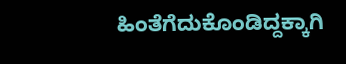ಹಿಂತೆಗೆದುಕೊಂಡಿದ್ದಕ್ಕಾಗಿ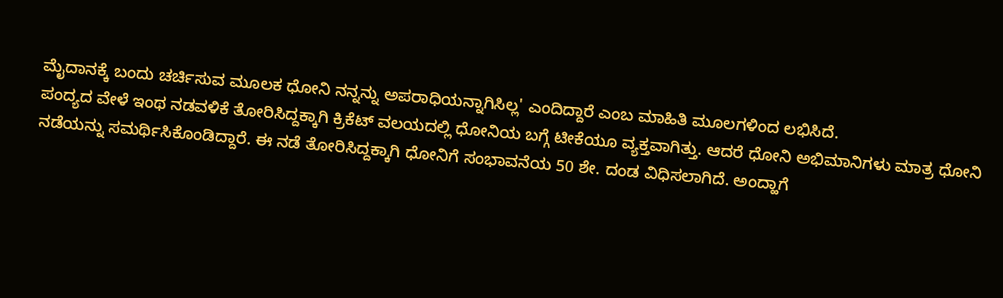ಮೈದಾನಕ್ಕೆ ಬಂದು ಚರ್ಚಿಸುವ ಮೂಲಕ ಧೋನಿ ನನ್ನನ್ನು ಅಪರಾಧಿಯನ್ನಾಗಿಸಿಲ್ಲ' ಎಂದಿದ್ದಾರೆ ಎಂಬ ಮಾಹಿತಿ ಮೂಲಗಳಿಂದ ಲಭಿಸಿದೆ.
ಪಂದ್ಯದ ವೇಳೆ ಇಂಥ ನಡವಳಿಕೆ ತೋರಿಸಿದ್ದಕ್ಕಾಗಿ ಕ್ರಿಕೆಟ್ ವಲಯದಲ್ಲಿ ಧೋನಿಯ ಬಗ್ಗೆ ಟೀಕೆಯೂ ವ್ಯಕ್ತವಾಗಿತ್ತು. ಆದರೆ ಧೋನಿ ಅಭಿಮಾನಿಗಳು ಮಾತ್ರ ಧೋನಿ ನಡೆಯನ್ನು ಸಮರ್ಥಿಸಿಕೊಂಡಿದ್ದಾರೆ. ಈ ನಡೆ ತೋರಿಸಿದ್ದಕ್ಕಾಗಿ ಧೋನಿಗೆ ಸಂಭಾವನೆಯ 50 ಶೇ. ದಂಡ ವಿಧಿಸಲಾಗಿದೆ. ಅಂದ್ಹಾಗೆ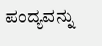ಪಂದ್ಯವನ್ನು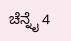ಚೆನ್ನೈ 4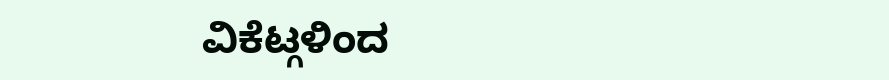ವಿಕೆಟ್ಗಳಿಂದ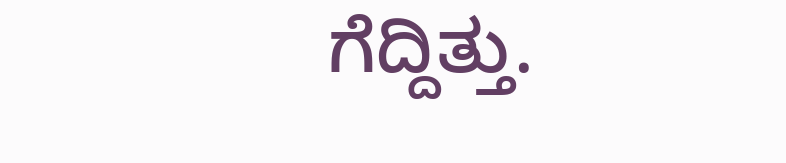ಗೆದ್ದಿತ್ತು.